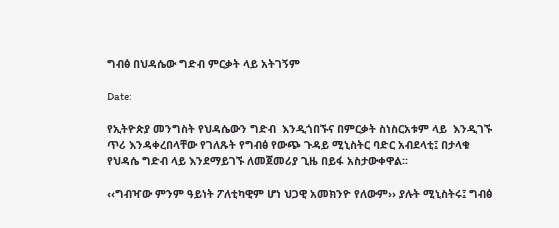ግብፅ በህዳሴው ግድብ ምርቃት ላይ አትገኝም

Date:

የኢትዮጵያ መንግስት የህዳሴውን ግድብ  እንዲጎበኙና በምርቃት ስነስርአቱም ላይ  እንዲገኙ ጥሪ እንዳቀረበላቸው የገለጹት የግብፅ የውጭ ጉዳይ ሚኒስትር ባድር አብደላቲ፤ በታላቁ የህዳሴ ግድብ ላይ እንደማይገኙ ለመጀመሪያ ጊዜ በይፋ አስታውቀዋል፡፡

‹‹ግብዣው ምንም ዓይነት ፖለቲካዊም ሆነ ህጋዊ አመክንዮ የለውም›› ያሉት ሚኒስትሩ፤ ግብፅ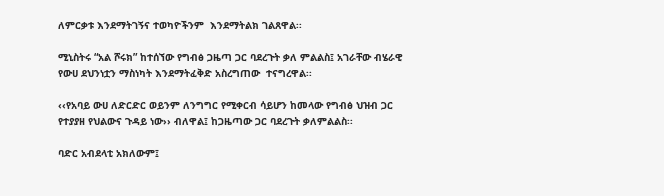ለምርቃቱ እንደማትገኝና ተወካዮችንም  እንደማትልክ ገልጸዋል፡፡

ሚኒስትሩ “አል ሾሩክ” ከተሰኘው የግብፅ ጋዜጣ ጋር ባደረጉት ቃለ ምልልስ፤ አገራቸው ብሄራዊ የውሀ ደህንነቷን ማስነካት እንደማትፈቅድ አስረግጠው  ተናግረዋል፡፡

‹‹የአባይ ውሀ ለድርድር ወይንም ለንግግር የሚቀርብ ሳይሆን ከመላው የግብፅ ህዝብ ጋር የተያያዘ የህልውና ጉዳይ ነው›› ብለዋል፤ ከጋዜጣው ጋር ባደረጉት ቃለምልልስ፡፡

ባድር አብደላቲ አክለውም፤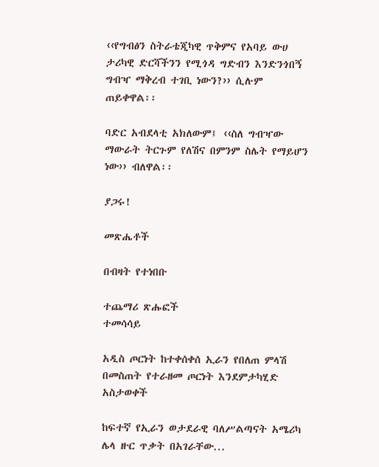‹‹የግብፅን ስትራቴጂካዊ ጥቅምና የአባይ ውሀ ታሪካዊ ድርሻችንን የሚጎዳ ግድብን እንድንጎበኝ ግብዣ ማቅረብ ተገቢ ነውን?›› ሲሉም  ጠይቀዋል፡፡

ባድር አብደላቲ አክለውም፤ ‹‹ስለ ግብዣው ማውራት ትርጉም የለሽና በምንም ስሌት የማይሆን ነው›› ብለዋል፡፡

ያጋሩ!

መጽሔቶች

በብዛት የተነበቡ

ተጨማሪ ጽሑፎች
ተመሳሳይ

አዲስ ጦርነት ከተቀሰቀሰ ኢራን የበለጠ ምላሽ በመስጠት የተራዘመ ጦርነት እንደምታካሂድ አስታወቀች

ከፍተኛ የኢራን ወታደራዊ ባለሥልጣናት አሜሪካ ሌላ ዙር ጥቃት በአገራቸው...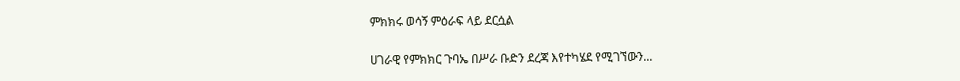ምክክሩ ወሳኝ ምዕራፍ ላይ ደርሷል

ሀገራዊ የምክክር ጉባኤ በሥራ ቡድን ደረጃ እየተካሄደ የሚገኘውን...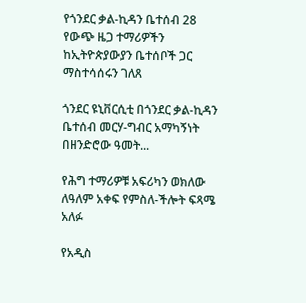የጎንደር ቃል-ኪዳን ቤተሰብ 28 የውጭ ዜጋ ተማሪዎችን ከኢትዮጵያውያን ቤተሰቦች ጋር ማስተሳሰሩን ገለጸ

ጎንደር ዩኒቨርሲቲ በጎንደር ቃል-ኪዳን ቤተሰብ መርሃ-ግብር አማካኝነት በዘንድሮው ዓመት...

የሕግ ተማሪዎቹ አፍሪካን ወክለው ለዓለም አቀፍ የምስለ-ችሎት ፍጻሜ አለፉ

የአዲስ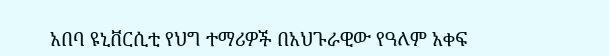አበባ ዩኒቨርሲቲ የህግ ተማሪዎች በአህጉራዊው የዓለም አቀፍ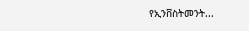የኢንቨስትመንት...